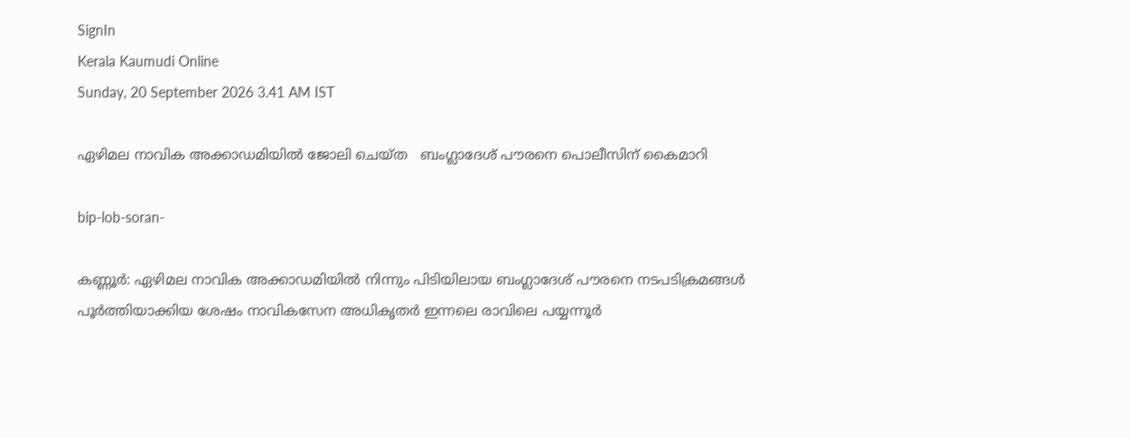SignIn
Kerala Kaumudi Online
Sunday, 20 September 2026 3.41 AM IST

ഏഴിമല നാവിക അക്കാഡമിയിൽ ജോലി ചെയ്ത   ബംഗ്ലാദേശ് പൗരനെ പൊലീസിന് കൈമാറി

bip-lob-soran-

കണ്ണൂര്‍: ഏഴിമല നാവിക അക്കാഡമിയിൽ നിന്നും പിടിയിലായ ബംഗ്ലാദേശ് പൗരനെ നടപടിക്രമങ്ങൾ പൂർത്തിയാക്കിയ ശേഷം നാവികസേന അധികൃതർ ഇന്നലെ രാവിലെ പയ്യന്നൂർ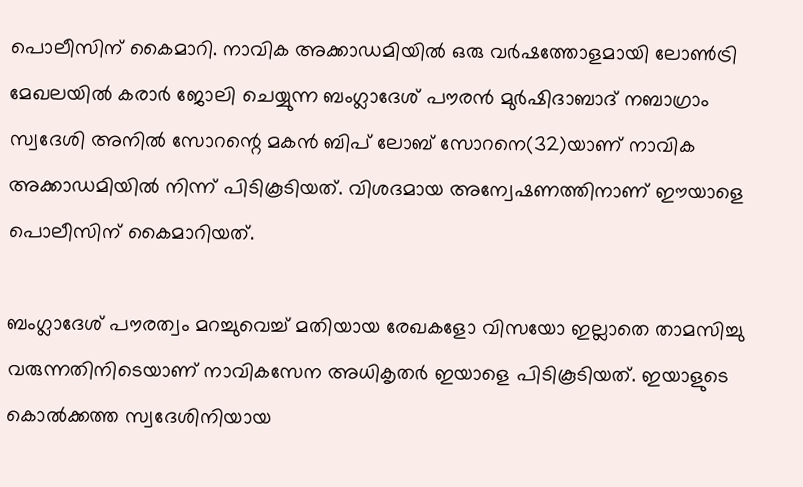പൊലീസിന് കൈമാറി. നാവിക അക്കാഡമിയിൽ ഒരു വർഷത്തോളമായി ലോൺട്രി മേഖലയിൽ കരാർ ജോലി ചെയ്യുന്ന ബംഗ്ലാദേശ് പൗരൻ മുർഷിദാബാദ് നബാഗ്രാം സ്വദേശി അനിൽ സോറന്റെ മകൻ ബിപ് ലോബ് സോറനെ(32)യാണ് നാവിക അക്കാഡമിയിൽ നിന്ന് പിടികൂടിയത്. വിശദമായ അന്വേഷണത്തിനാണ് ഈയാളെ പൊലീസിന് കൈമാറിയത്.

ബംഗ്ലാദേശ് പൗരത്വം മറച്ചുവെച്ച് മതിയായ രേഖകളോ വിസയോ ഇല്ലാതെ താമസിച്ചു
വരുന്നതിനിടെയാണ് നാവികസേന അധികൃതർ ഇയാളെ പിടികൂടിയത്. ഇയാളുടെ കൊൽക്കത്ത സ്വദേശിനിയായ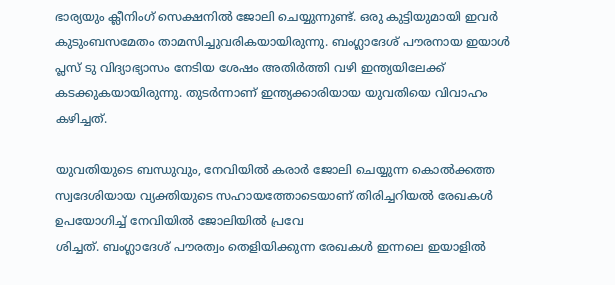ഭാര്യയും ക്ലീനിംഗ് സെക്ഷനിൽ ജോലി ചെയ്യുന്നുണ്ട്. ഒരു കുട്ടിയുമായി ഇവർ കുടുംബസമേതം താമസിച്ചുവരികയായിരുന്നു. ബംഗ്ലാദേശ് പൗരനായ ഇയാൾ പ്ലസ് ടു വിദ്യാഭ്യാസം നേടിയ ശേഷം അതിർത്തി വഴി ഇന്ത്യയിലേക്ക് കടക്കുകയായിരുന്നു. തുടർന്നാണ് ഇന്ത്യക്കാരിയായ യുവതിയെ വിവാഹം കഴിച്ചത്.

യുവതിയുടെ ബന്ധുവും, നേവിയിൽ കരാർ ജോലി ചെയ്യുന്ന കൊൽക്കത്ത സ്വദേശിയായ വ്യക്തിയുടെ സഹായത്തോടെയാണ് തിരിച്ചറിയൽ രേഖകൾ ഉപയോഗിച്ച് നേവിയിൽ ജോലിയിൽ പ്രവേ
ശിച്ചത്. ബംഗ്ലാദേശ് പൗരത്വം തെളിയിക്കുന്ന രേഖകൾ ഇന്നലെ ഇയാളിൽ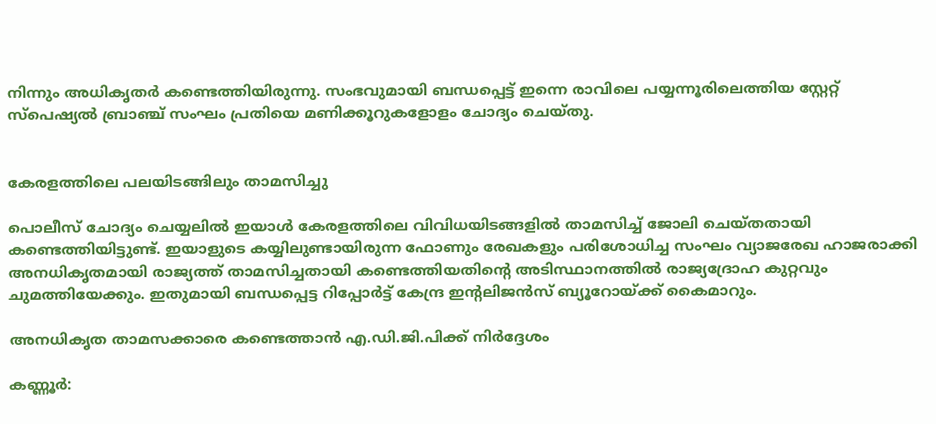നിന്നും അധികൃതർ കണ്ടെത്തിയിരുന്നു. സംഭവുമായി ബന്ധപ്പെട്ട് ഇന്നെ രാവിലെ പയ്യന്നൂരിലെത്തിയ സ്റ്റേറ്റ് സ്‌പെഷ്യൽ ബ്രാഞ്ച് സംഘം പ്രതിയെ മണിക്കൂറുകളോളം ചോദ്യം ചെയ്തു.


കേരളത്തിലെ പലയിടങ്ങിലും താമസിച്ചു

പൊലീസ് ചോദ്യം ചെയ്യലിൽ ഇയാൾ കേരളത്തിലെ വിവിധയിടങ്ങളിൽ താമസിച്ച് ജോലി ചെയ്തതായി കണ്ടെത്തിയിട്ടുണ്ട്. ഇയാളുടെ കയ്യിലുണ്ടായിരുന്ന ഫോണും രേഖകളും പരിശോധിച്ച സംഘം വ്യാജരേഖ ഹാജരാക്കി അനധികൃതമായി രാജ്യത്ത് താമസിച്ചതായി കണ്ടെത്തിയതിന്റെ അടിസ്ഥാനത്തിൽ രാജ്യദ്രോഹ കുറ്റവും ചുമത്തിയേക്കും. ഇതുമായി ബന്ധപ്പെട്ട റിപ്പോർട്ട് കേന്ദ്ര ഇന്റലിജൻസ് ബ്യൂറോയ്ക്ക് കൈമാറും.

അനധികൃത താമസക്കാരെ കണ്ടെത്താൻ എ.ഡി.ജി.പിക്ക് നിർദ്ദേശം

കണ്ണൂർ: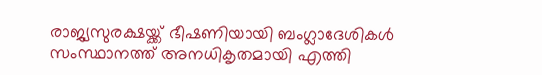രാജ്യസുരക്ഷയ്ക്ക് ഭീഷണിയായി ബംഗ്ലാദേശികൾ സംസ്ഥാനത്ത് അനധികൃതമായി എത്തി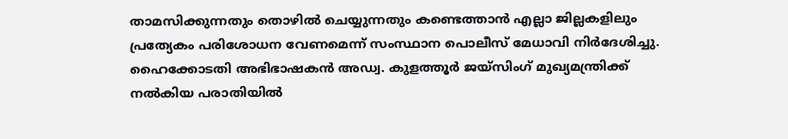താമസിക്കുന്നതും തൊഴിൽ ചെയ്യുന്നതും കണ്ടെത്താൻ എല്ലാ ജില്ലകളിലും പ്രത്യേകം പരിശോധന വേണമെന്ന് സംസ്ഥാന പൊലീസ് മേധാവി നിർദേശിച്ചു. ഹൈക്കോടതി അഭിഭാഷകൻ അഡ്വ. കുളത്തൂർ ജയ്സിംഗ് മുഖ്യമന്ത്രിക്ക് നൽകിയ പരാതിയിൽ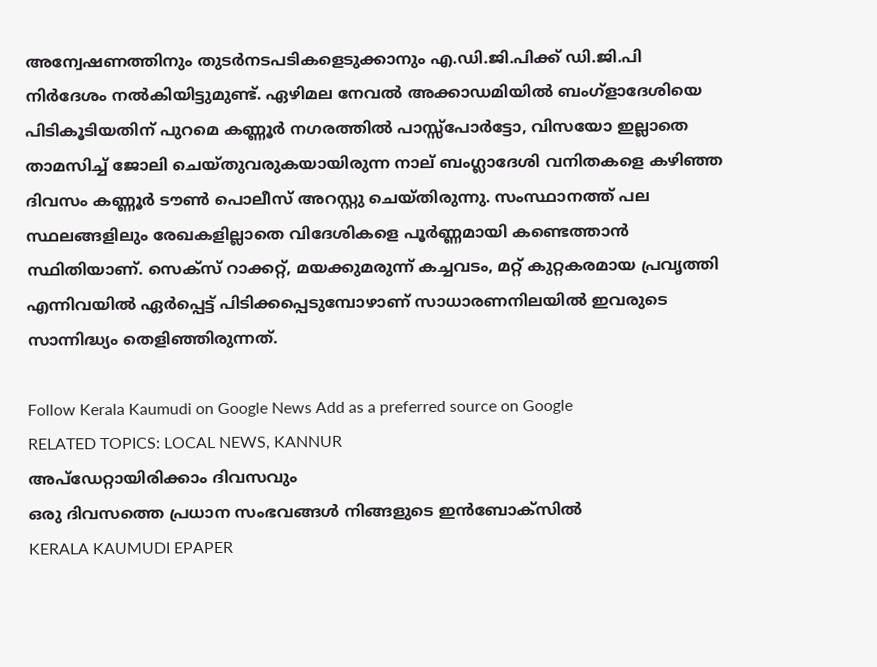അന്വേഷണത്തിനും തുടർനടപടികളെടുക്കാനും എ.ഡി.ജി.പിക്ക് ഡി.ജി.പി നിർദേശം നൽകിയിട്ടുമുണ്ട്. ഏഴിമല നേവൽ അക്കാഡമിയിൽ ബംഗ്ളാദേശിയെ പിടികൂടിയതിന് പുറമെ കണ്ണൂർ നഗരത്തിൽ പാസ്സ്‌പോർട്ടോ, വിസയോ ഇല്ലാതെ താമസിച്ച് ജോലി ചെയ്തുവരുകയായിരുന്ന നാല് ബംഗ്ലാദേശി വനിതകളെ കഴിഞ്ഞ ദിവസം കണ്ണൂർ ടൗൺ പൊലീസ് അറസ്റ്റു ചെയ്തിരുന്നു. സംസ്ഥാനത്ത് പല സ്ഥലങ്ങളിലും രേഖകളില്ലാതെ വിദേശികളെ പൂർണ്ണമായി കണ്ടെത്താൻ സ്ഥിതിയാണ്. സെക്‌സ് റാക്കറ്റ്, മയക്കുമരുന്ന് കച്ചവടം, മറ്റ് കുറ്റകരമായ പ്രവൃത്തി എന്നിവയിൽ ഏർപ്പെട്ട് പിടിക്കപ്പെടുമ്പോഴാണ് സാധാരണനിലയിൽ ഇവരുടെ സാന്നിദ്ധ്യം തെളിഞ്ഞിരുന്നത്.

Follow Kerala Kaumudi on Google News Add as a preferred source on Google
RELATED TOPICS: LOCAL NEWS, KANNUR
അപ്ഡേറ്റായിരിക്കാം ദിവസവും
ഒരു ദിവസത്തെ പ്രധാന സംഭവങ്ങൾ നിങ്ങളുടെ ഇൻബോക്സിൽ
KERALA KAUMUDI EPAPER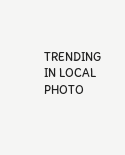TRENDING IN LOCAL
PHOTO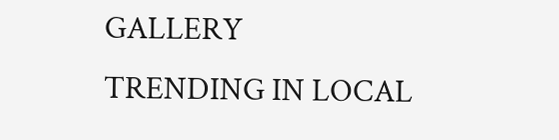GALLERY
TRENDING IN LOCAL